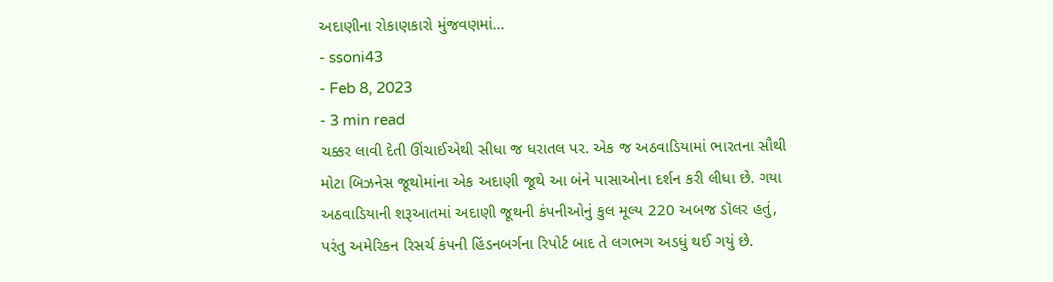અદાણીના રોકાણકારો મુંજવણમાં...
- ssoni43
- Feb 8, 2023
- 3 min read
ચક્કર લાવી દેતી ઊંચાઈએથી સીધા જ ધરાતલ પર. એક જ અઠવાડિયામાં ભારતના સૌથી મોટા બિઝનેસ જૂથોમાંના એક અદાણી જૂથે આ બંને પાસાઓના દર્શન કરી લીધા છે. ગયા અઠવાડિયાની શરૂઆતમાં અદાણી જૂથની કંપનીઓનું કુલ મૂલ્ય 220 અબજ ડૉલર હતું, પરંતુ અમેરિકન રિસર્ચ કંપની હિંડનબર્ગના રિપોર્ટ બાદ તે લગભગ અડધું થઈ ગયું છે.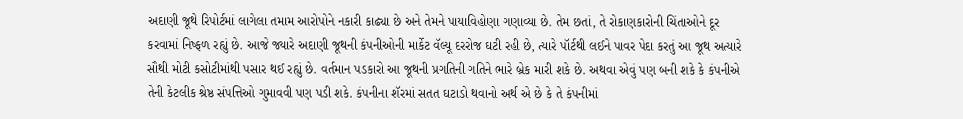અદાણી જૂથે રિપોર્ટમાં લાગેલા તમામ આરોપોને નકારી કાઢ્યા છે અને તેમને પાયાવિહોણા ગણાવ્યા છે. તેમ છતાં, તે રોકાણકારોની ચિંતાઓને દૂર કરવામાં નિષ્ફળ રહ્યું છે. આજે જ્યારે અદાણી જૂથની કંપનીઓની માર્કેટ વૅલ્યૂ દરરોજ ઘટી રહી છે, ત્યારે પૉર્ટથી લઈને પાવર પેદા કરતું આ જૂથ અત્યારે સૌથી મોટી કસોટીમાંથી પસાર થઈ રહ્યું છે. વર્તમાન પડકારો આ જૂથની પ્રગતિની ગતિને ભારે બ્રેક મારી શકે છે. અથવા એવું પણ બની શકે કે કંપનીએ તેની કેટલીક શ્રેષ્ઠ સંપત્તિઓ ગુમાવવી પણ પડી શકે. કંપનીના શૅરમાં સતત ઘટાડો થવાનો અર્થ એ છે કે તે કંપનીમાં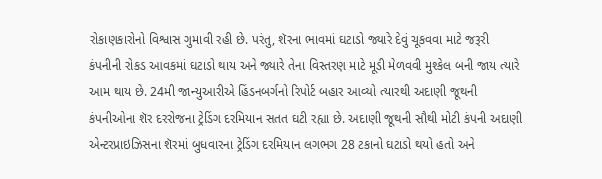રોકાણકારોનો વિશ્વાસ ગુમાવી રહી છે. પરંતુ, શૅરના ભાવમાં ઘટાડો જ્યારે દેવું ચૂકવવા માટે જરૂરી કંપનીની રોકડ આવકમાં ઘટાડો થાય અને જ્યારે તેના વિસ્તરણ માટે મૂડી મેળવવી મુશ્કેલ બની જાય ત્યારે આમ થાય છે. 24મી જાન્યુઆરીએ હિંડનબર્ગનો રિપોર્ટ બહાર આવ્યો ત્યારથી અદાણી જૂથની કંપનીઓના શૅર દરરોજના ટ્રેડિંગ દરમિયાન સતત ઘટી રહ્યા છે. અદાણી જૂથની સૌથી મોટી કંપની અદાણી એન્ટરપ્રાઇઝિસના શૅરમાં બુધવારના ટ્રેડિંગ દરમિયાન લગભગ 28 ટકાનો ઘટાડો થયો હતો અને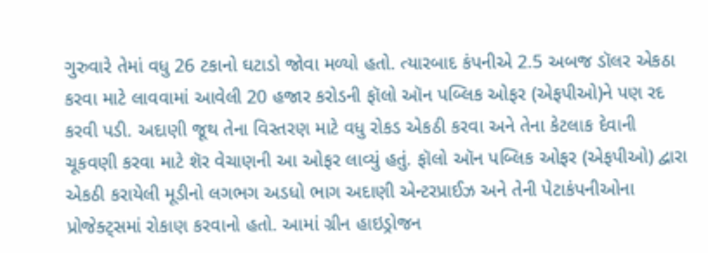ગુરુવારે તેમાં વધુ 26 ટકાનો ઘટાડો જોવા મળ્યો હતો. ત્યારબાદ કંપનીએ 2.5 અબજ ડૉલર એકઠા કરવા માટે લાવવામાં આવેલી 20 હજાર કરોડની ફૉલો ઑન પબ્લિક ઓફર (એફપીઓ)ને પણ રદ કરવી પડી. અદાણી જૂથ તેના વિસ્તરણ માટે વધુ રોકડ એકઠી કરવા અને તેના કેટલાક દેવાની ચૂકવણી કરવા માટે શૅર વેચાણની આ ઓફર લાવ્યું હતું. ફૉલો ઑન પબ્લિક ઓફર (એફપીઓ) દ્વારા એકઠી કરાયેલી મૂડીનો લગભગ અડધો ભાગ અદાણી એન્ટરપ્રાઈઝ અને તેની પેટાકંપનીઓના પ્રોજેક્ટ્સમાં રોકાણ કરવાનો હતો. આમાં ગ્રીન હાઇડ્રોજન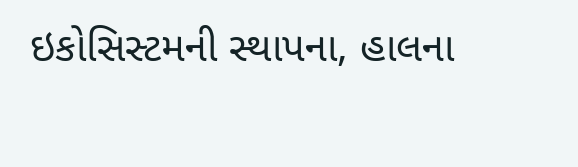ઇકોસિસ્ટમની સ્થાપના, હાલના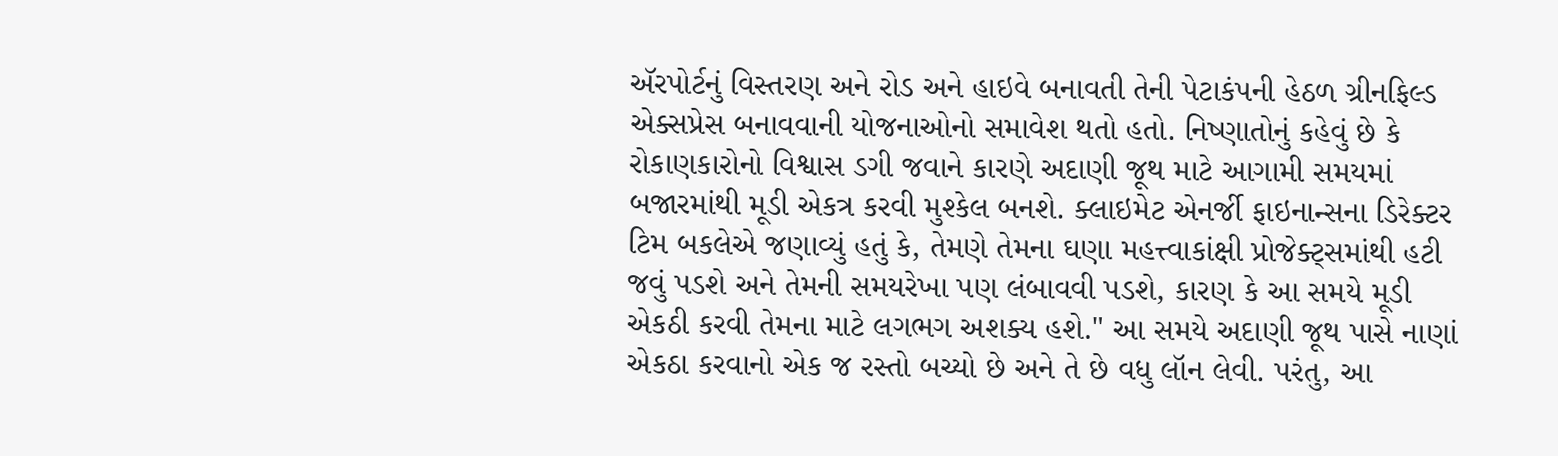ઍરપોર્ટનું વિસ્તરણ અને રોડ અને હાઇવે બનાવતી તેની પેટાકંપની હેઠળ ગ્રીનફિલ્ડ એક્સપ્રેસ બનાવવાની યોજનાઓનો સમાવેશ થતો હતો. નિષ્ણાતોનું કહેવું છે કે રોકાણકારોનો વિશ્વાસ ડગી જવાને કારણે અદાણી જૂથ માટે આગામી સમયમાં બજારમાંથી મૂડી એકત્ર કરવી મુશ્કેલ બનશે. ક્લાઇમેટ એનર્જી ફાઇનાન્સના ડિરેક્ટર ટિમ બકલેએ જણાવ્યું હતું કે, તેમણે તેમના ઘણા મહત્ત્વાકાંક્ષી પ્રોજેક્ટ્સમાંથી હટી જવું પડશે અને તેમની સમયરેખા પણ લંબાવવી પડશે, કારણ કે આ સમયે મૂડી એકઠી કરવી તેમના માટે લગભગ અશક્ય હશે." આ સમયે અદાણી જૂથ પાસે નાણાં એકઠા કરવાનો એક જ રસ્તો બચ્યો છે અને તે છે વધુ લૉન લેવી. પરંતુ, આ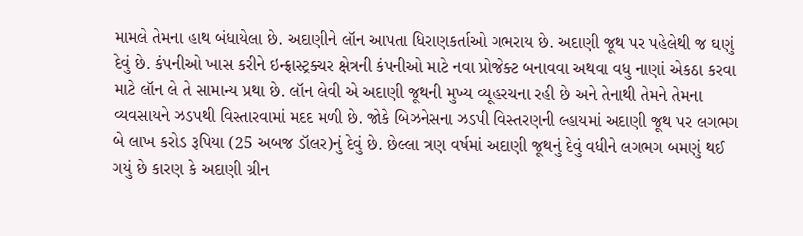મામલે તેમના હાથ બંધાયેલા છે. અદાણીને લૉન આપતા ધિરાણકર્તાઓ ગભરાય છે. અદાણી જૂથ પર પહેલેથી જ ઘણું દેવું છે. કંપનીઓ ખાસ કરીને ઇન્ફ્રાસ્ટ્રક્ચર ક્ષેત્રની કંપનીઓ માટે નવા પ્રોજેક્ટ બનાવવા અથવા વધુ નાણાં એકઠા કરવા માટે લૉન લે તે સામાન્ય પ્રથા છે. લૉન લેવી એ અદાણી જૂથની મુખ્ય વ્યૂહરચના રહી છે અને તેનાથી તેમને તેમના વ્યવસાયને ઝડપથી વિસ્તારવામાં મદદ મળી છે. જોકે બિઝનેસના ઝડપી વિસ્તરણની લ્હાયમાં અદાણી જૂથ પર લગભગ બે લાખ કરોડ રૂપિયા (25 અબજ ડૉલર)નું દેવું છે. છેલ્લા ત્રણ વર્ષમાં અદાણી જૂથનું દેવું વધીને લગભગ બમણું થઈ ગયું છે કારણ કે અદાણી ગ્રીન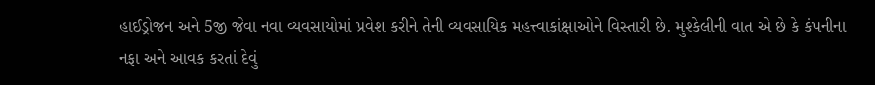હાઈડ્રોજન અને 5જી જેવા નવા વ્યવસાયોમાં પ્રવેશ કરીને તેની વ્યવસાયિક મહત્ત્વાકાંક્ષાઓને વિસ્તારી છે. મુશ્કેલીની વાત એ છે કે કંપનીના નફા અને આવક કરતાં દેવું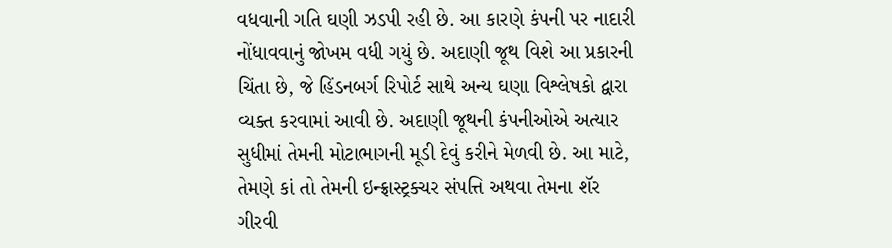વધવાની ગતિ ઘણી ઝડપી રહી છે. આ કારણે કંપની પર નાદારી નોંધાવવાનું જોખમ વધી ગયું છે. અદાણી જૂથ વિશે આ પ્રકારની ચિંતા છે, જે હિંડનબર્ગ રિપોર્ટ સાથે અન્ય ઘણા વિશ્લેષકો દ્વારા વ્યક્ત કરવામાં આવી છે. અદાણી જૂથની કંપનીઓએ અત્યાર સુધીમાં તેમની મોટાભાગની મૂડી દેવું કરીને મેળવી છે. આ માટે, તેમણે કાં તો તેમની ઇન્ફ્રાસ્ટ્રક્ચર સંપત્તિ અથવા તેમના શૅર ગીરવી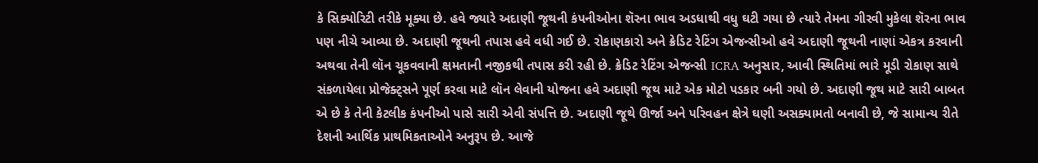કે સિક્યોરિટી તરીકે મૂક્યા છે. હવે જ્યારે અદાણી જૂથની કંપનીઓના શૅરના ભાવ અડધાથી વધુ ઘટી ગયા છે ત્યારે તેમના ગીરવી મુકેલા શૅરના ભાવ પણ નીચે આવ્યા છે. અદાણી જૂથની તપાસ હવે વધી ગઈ છે. રોકાણકારો અને ક્રેડિટ રેટિંગ એજન્સીઓ હવે અદાણી જૂથની નાણાં એકત્ર કરવાની અથવા તેની લૉન ચૂકવવાની ક્ષમતાની નજીકથી તપાસ કરી રહી છે. ક્રેડિટ રેટિંગ એજન્સી ICRA અનુસાર, આવી સ્થિતિમાં ભારે મૂડી રોકાણ સાથે સંકળાયેલા પ્રોજેક્ટ્સને પૂર્ણ કરવા માટે લૉન લેવાની યોજના હવે અદાણી જૂથ માટે એક મોટો પડકાર બની ગયો છે. અદાણી જૂથ માટે સારી બાબત એ છે કે તેની કેટલીક કંપનીઓ પાસે સારી એવી સંપત્તિ છે. અદાણી જૂથે ઊર્જા અને પરિવહન ક્ષેત્રે ઘણી અસક્યામતો બનાવી છે, જે સામાન્ય રીતે દેશની આર્થિક પ્રાથમિકતાઓને અનુરૂપ છે. આજે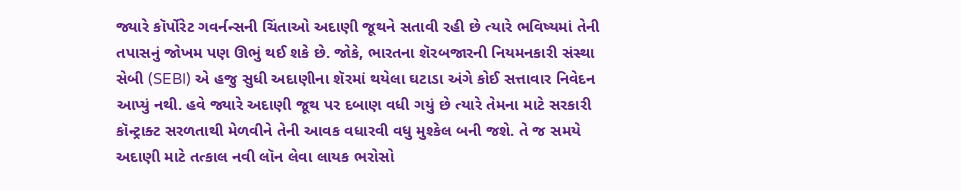જ્યારે કૉર્પોરેટ ગવર્નન્સની ચિંતાઓ અદાણી જૂથને સતાવી રહી છે ત્યારે ભવિષ્યમાં તેની તપાસનું જોખમ પણ ઊભું થઈ શકે છે. જોકે, ભારતના શૅરબજારની નિયમનકારી સંસ્થા સેબી (SEBI) એ હજુ સુધી અદાણીના શૅરમાં થયેલા ઘટાડા અંગે કોઈ સત્તાવાર નિવેદન આપ્યું નથી. હવે જ્યારે અદાણી જૂથ પર દબાણ વધી ગયું છે ત્યારે તેમના માટે સરકારી કૉન્ટ્રાક્ટ સરળતાથી મેળવીને તેની આવક વધારવી વધુ મુશ્કેલ બની જશે. તે જ સમયે અદાણી માટે તત્કાલ નવી લૉન લેવા લાયક ભરોસો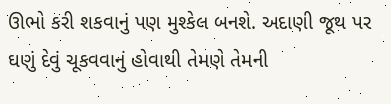ઊભો કરી શકવાનું પણ મુશ્કેલ બનશે. અદાણી જૂથ પર ઘણું દેવું ચૂકવવાનું હોવાથી તેમણે તેમની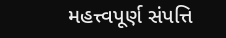મહત્ત્વપૂર્ણ સંપત્તિ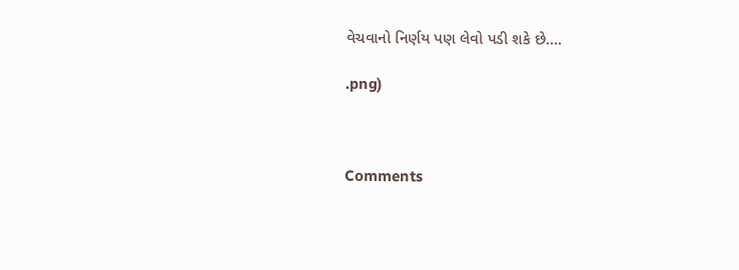વેચવાનો નિર્ણય પણ લેવો પડી શકે છે....

.png)



Comments